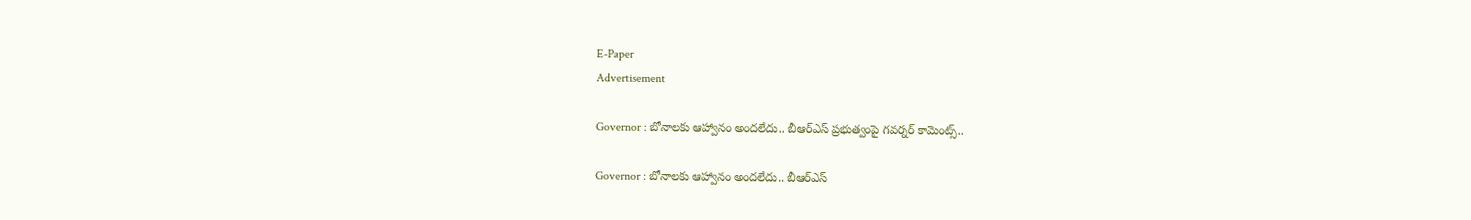E-Paper
Advertisement

Governor : బోనాలకు ఆహ్వానం అందలేదు.. బీఆర్ఎస్ ప్రభుత్వంపై గవర్నర్ కామెంట్స్..

Governor : బోనాలకు ఆహ్వానం అందలేదు.. బీఆర్ఎస్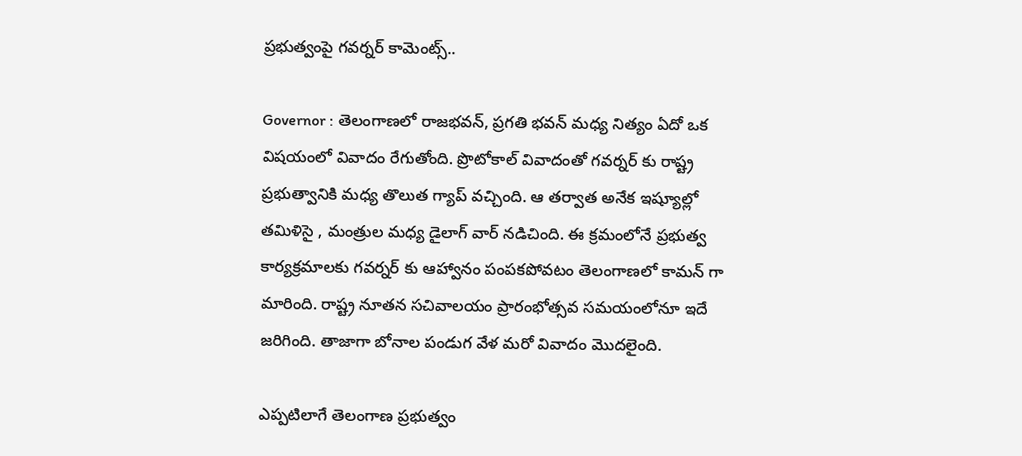ప్రభుత్వంపై గవర్నర్ కామెంట్స్..

Governor : తెలంగాణలో రాజభవన్, ప్రగతి భవన్ మధ్య నిత్యం ఏదో ఒక విషయంలో వివాదం రేగుతోంది. ప్రొటోకాల్ వివాదంతో గవర్నర్ కు రాష్ట్ర ప్రభుత్వానికి మధ్య తొలుత గ్యాప్ వచ్చింది. ఆ తర్వాత అనేక ఇష్యూల్లో తమిళిసై , మంత్రుల మధ్య డైలాగ్ వార్ నడిచింది. ఈ క్రమంలోనే ప్రభుత్వ కార్యక్రమాలకు గవర్నర్ కు ఆహ్వానం పంపకపోవటం తెలంగాణలో కామన్ గా మారింది. రాష్ట్ర నూతన సచివాలయం ప్రారంభోత్సవ సమయంలోనూ ఇదే జరిగింది. తాజాగా బోనాల పండుగ వేళ మరో వివాదం మొదలైంది.

ఎప్పటిలాగే తెలంగాణ ప్రభుత్వం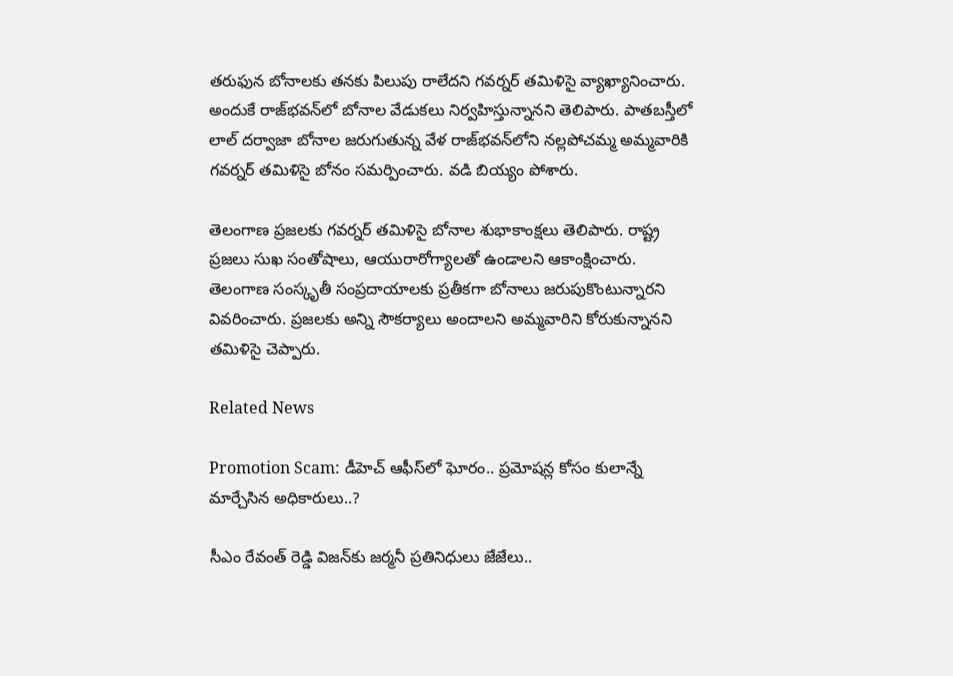తరుఫున బోనాలకు తనకు పిలుపు రాలేదని గవర్నర్‌ తమిళిసై వ్యాఖ్యానించారు. అందుకే రాజ్‌భవన్‌లో బోనాల వేడుకలు నిర్వహిస్తున్నానని తెలిపారు. పాతబస్తీలో లాల్‌ దర్వాజా బోనాల జరుగుతున్న వేళ రాజ్‌భవన్‌లోని నల్లపోచమ్మ అమ్మవారికి గవర్నర్‌ తమిళిసై బోనం సమర్పించారు. వడి బియ్యం పోశారు.

తెలంగాణ ప్రజలకు గవర్నర్ తమిళిసై బోనాల శుభాకాంక్షలు తెలిపారు. రాష్ట్ర ప్రజలు సుఖ సంతోషాలు, ఆయురారోగ్యాలతో ఉండాలని ఆకాంక్షించారు. తెలంగాణ సంస్కృతీ సంప్రదాయాలకు ప్రతీకగా బోనాలు జరుపుకొంటున్నారని వివరించారు. ప్రజలకు అన్ని సౌకర్యాలు అందాలని అమ్మవారిని కోరుకున్నానని తమిళిసై చెప్పారు.

Related News

Promotion Scam: డీహెచ్ ఆఫీస్‌లో ఘోరం.. ప్రమోషన్ల కోసం కులాన్నే మార్చేసిన అధికారులు..?

సీఎం రేవంత్ రెడ్డి విజన్‌కు జర్మనీ ప్రతినిధులు జేజేలు..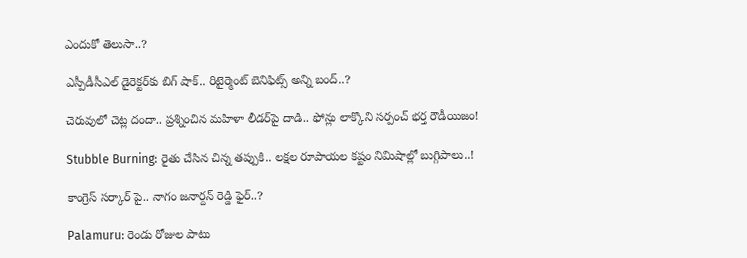ఎందుకో తెలుసా..?

ఎస్పీడీసీఎల్ డైరెక్టర్‌కు బిగ్ షాక్.. రిటైర్మెంట్ బెనిఫిట్స్ అన్ని బంద్..?

చెరువులో చెట్ల దందా.. ప్రశ్నించిన మహిళా లీడర్‌పై దాడి.. ఫోన్లు లాక్కొని సర్పంచ్ భర్త రౌడీయిజం!

Stubble Burning: రైతు చేసిన చిన్న తప్పుకి.. లక్షల రూపాయల కష్టం నిమిషాల్లో బుగ్గిపాలు..!

కాంగ్రెస్ సర్కార్‌ పై.. నాగం జనార్దన్ రెడ్డి ఫైర్..?

Palamuru: రెండు రోజుల పాటు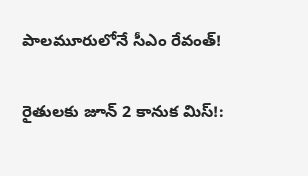పాలమూరులోనే సీఎం రేవంత్!

రైతులకు జూన్ 2 కానుక మిస్!: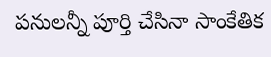పనులన్నీ పూర్తి చేసినా సాంకేతిక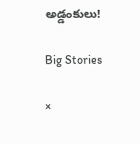అడ్డంకులు!

Big Stories

×